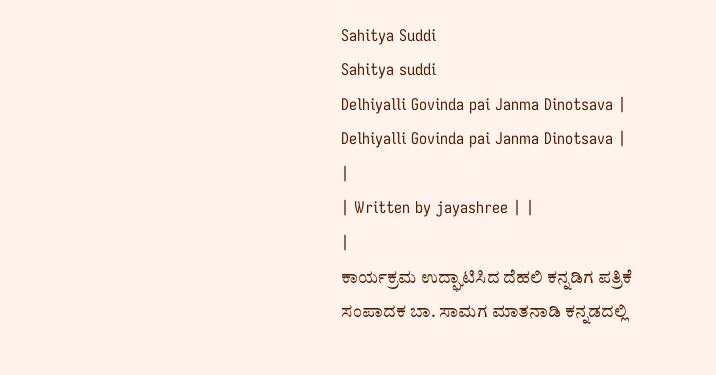Sahitya Suddi
Sahitya suddi
Delhiyalli Govinda pai Janma Dinotsava | Delhiyalli Govinda pai Janma Dinotsava |
|
| Written by jayashree | |
|
ಕಾರ್ಯಕ್ರಮ ಉದ್ಘಾಟಿಸಿದ ದೆಹಲಿ ಕನ್ನಡಿಗ ಪತ್ರಿಕೆ ಸಂಪಾದಕ ಬಾ. ಸಾಮಗ ಮಾತನಾಡಿ ಕನ್ನಡದಲ್ಲಿ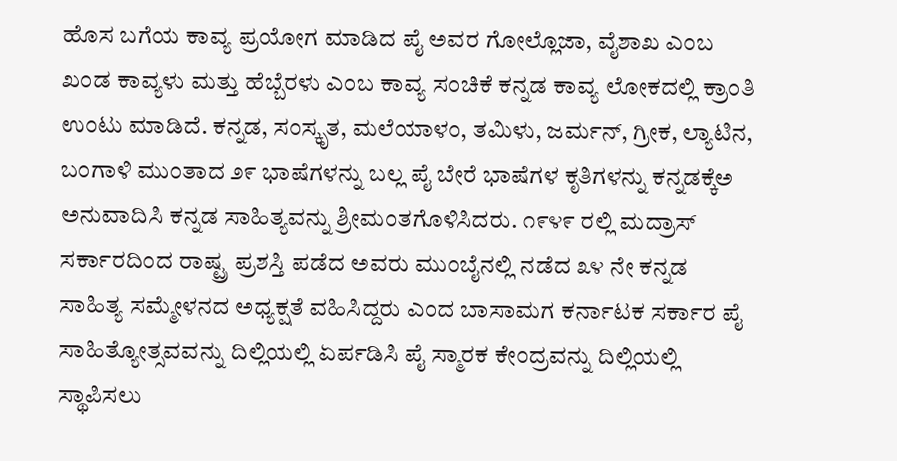ಹೊಸ ಬಗೆಯ ಕಾವ್ಯ ಪ್ರಯೋಗ ಮಾಡಿದ ಪೈ ಅವರ ಗೋಲ್ಲೊಜಾ, ವೈಶಾಖ ಎಂಬ ಖಂಡ ಕಾವ್ಯಳು ಮತ್ತು ಹೆಬ್ಬೆರಳು ಎಂಬ ಕಾವ್ಯ ಸಂಚಿಕೆ ಕನ್ನಡ ಕಾವ್ಯ ಲೋಕದಲ್ಲಿ ಕ್ರಾಂತಿ ಉಂಟು ಮಾಡಿದೆ. ಕನ್ನಡ, ಸಂಸ್ಕೃತ, ಮಲೆಯಾಳಂ, ತಮಿಳು, ಜರ್ಮನ್, ಗ್ರೀಕ, ಲ್ಯಾಟಿನ, ಬಂಗಾಳಿ ಮುಂತಾದ ೨೯ ಭಾಷೆಗಳನ್ನು ಬಲ್ಲ ಪೈ ಬೇರೆ ಭಾಷೆಗಳ ಕೃತಿಗಳನ್ನು ಕನ್ನಡಕ್ಕೆಅ ಅನುವಾದಿಸಿ ಕನ್ನಡ ಸಾಹಿತ್ಯವನ್ನು ಶ್ರೀಮಂತಗೊಳಿಸಿದರು. ೧೯೪೯ ರಲ್ಲಿ ಮದ್ರಾಸ್ ಸರ್ಕಾರದಿಂದ ರಾಷ್ಟ್ರ ಪ್ರಶಸ್ತಿ ಪಡೆದ ಅವರು ಮುಂಬೈನಲ್ಲಿ ನಡೆದ ೩೪ ನೇ ಕನ್ನಡ ಸಾಹಿತ್ಯ ಸಮ್ಮೇಳನದ ಅಧ್ಯಕ್ಷತೆ ವಹಿಸಿದ್ದರು ಎಂದ ಬಾಸಾಮಗ ಕರ್ನಾಟಕ ಸರ್ಕಾರ ಪೈ ಸಾಹಿತ್ಯೋತ್ಸವವನ್ನು ದಿಲ್ಲಿಯಲ್ಲಿ ಏರ್ಪಡಿಸಿ ಪೈ ಸ್ಮಾರಕ ಕೇಂದ್ರವನ್ನು ದಿಲ್ಲಿಯಲ್ಲಿ ಸ್ಥಾಪಿಸಲು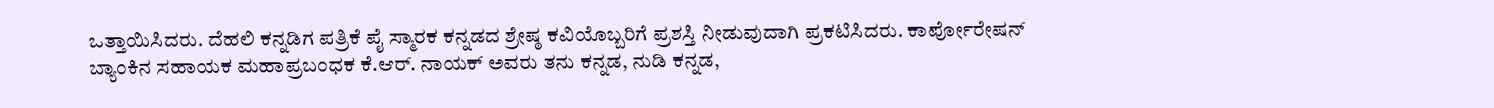ಒತ್ತಾಯಿಸಿದರು. ದೆಹಲಿ ಕನ್ನಡಿಗ ಪತ್ರಿಕೆ ಪೈ ಸ್ಮಾರಕ ಕನ್ನಡದ ಶ್ರೇಷ್ಠ ಕವಿಯೊಬ್ಬರಿಗೆ ಪ್ರಶಸ್ತಿ ನೀಡುವುದಾಗಿ ಪ್ರಕಟಿಸಿದರು. ಕಾರ್ಪೋರೇಷನ್ ಬ್ಯಾಂಕಿನ ಸಹಾಯಕ ಮಹಾಪ್ರಬಂಧಕ ಕೆ.ಆರ್. ನಾಯಕ್ ಅವರು ತನು ಕನ್ನಡ, ನುಡಿ ಕನ್ನಡ,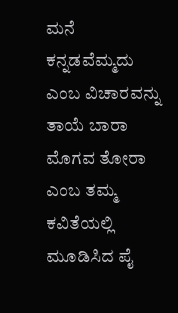ಮನೆ ಕನ್ನಡವೆಮ್ಮದು ಎಂಬ ವಿಚಾರವನ್ನು ತಾಯೆ ಬಾರಾ ಮೊಗವ ತೋರಾ ಎಂಬ ತಮ್ಮ ಕವಿತೆಯಲ್ಲಿ ಮೂಡಿಸಿದ ಪೈ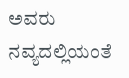ಅವರು ನವ್ಯದಲ್ಲಿಯಂತೆ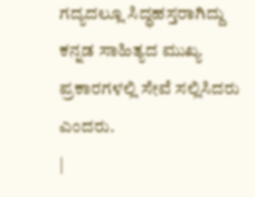ಗದ್ಯದಲ್ಲೂ ಸಿದ್ಧಹಸ್ತರಾಗಿದ್ದು ಕನ್ನಡ ಸಾಹಿತ್ಯದ ಮುಖ್ಯ ಪ್ರಕಾರಗಳಲ್ಲಿ ಸೇವೆ ಸಲ್ಲಿಸಿದರು ಎಂದರು.
|